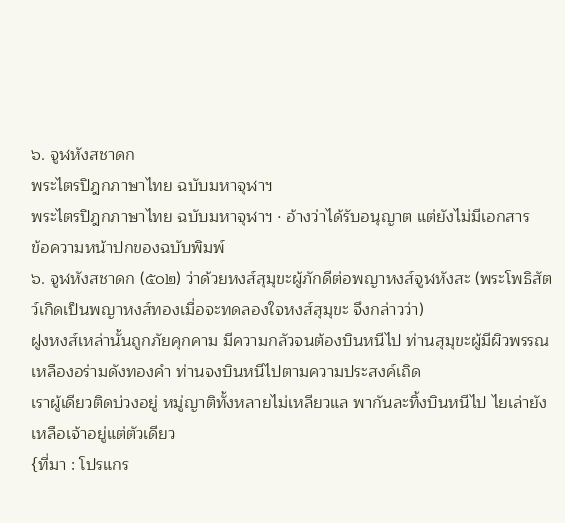๖. จูฬหังสชาดก
พระไตรปิฎกภาษาไทย ฉบับมหาจุฬาฯ
พระไตรปิฎกภาษาไทย ฉบับมหาจุฬาฯ · อ้างว่าได้รับอนุญาต แต่ยังไม่มีเอกสาร
ข้อความหน้าปกของฉบับพิมพ์
๖. จูฬหังสชาดก (๕๐๒) ว่าด้วยหงส์สุมุขะผู้ภักดีต่อพญาหงส์จูฬหังสะ (พระโพธิสัตว์เกิดเป็นพญาหงส์ทองเมื่อจะทดลองใจหงส์สุมุขะ จึงกล่าวว่า)
ฝูงหงส์เหล่านั้นถูกภัยคุกคาม มีความกลัวจนต้องบินหนีไป ท่านสุมุขะผู้มีผิวพรรณเหลืองอร่ามดังทองคำ ท่านจงบินหนีไปตามความประสงค์เถิด
เราผู้เดียวติดบ่วงอยู่ หมู่ญาติทั้งหลายไม่เหลียวแล พากันละทิ้งบินหนีไป ไยเล่ายังเหลือเจ้าอยู่แต่ตัวเดียว
{ที่มา : โปรแกร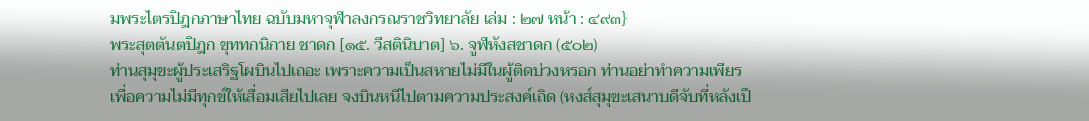มพระไตรปิฎกภาษาไทย ฉบับมหาจุฬาลงกรณราชวิทยาลัย เล่ม : ๒๗ หน้า : ๔๙๓}
พระสุตตันตปิฎก ขุททกนิกาย ชาดก [๑๕. วีสตินิบาต] ๖. จูฬหังสชาดก (๕๐๒)
ท่านสุมุขะผู้ประเสริฐโผบินไปเถอะ เพราะความเป็นสหายไม่มีในผู้ติดบ่วงหรอก ท่านอย่าทำความเพียรเพื่อความไม่มีทุกข์ให้เสื่อมเสียไปเลย จงบินหนีไปตามความประสงค์เถิด (หงส์สุมุขะเสนาบดีจับที่หลังเปื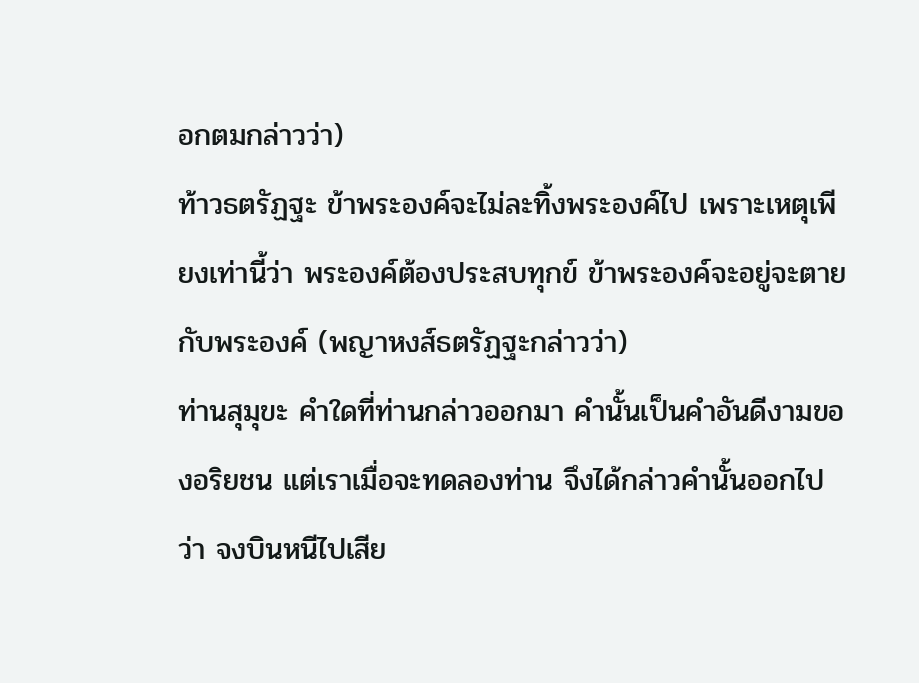อกตมกล่าวว่า)
ท้าวธตรัฏฐะ ข้าพระองค์จะไม่ละทิ้งพระองค์ไป เพราะเหตุเพียงเท่านี้ว่า พระองค์ต้องประสบทุกข์ ข้าพระองค์จะอยู่จะตายกับพระองค์ (พญาหงส์ธตรัฏฐะกล่าวว่า)
ท่านสุมุขะ คำใดที่ท่านกล่าวออกมา คำนั้นเป็นคำอันดีงามของอริยชน แต่เราเมื่อจะทดลองท่าน จึงได้กล่าวคำนั้นออกไปว่า จงบินหนีไปเสีย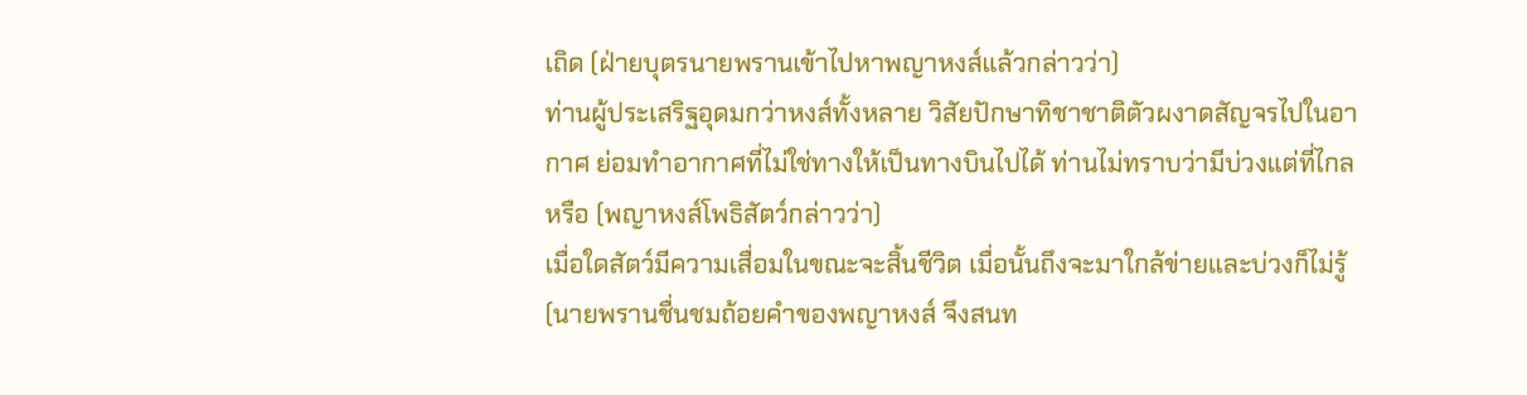เถิด (ฝ่ายบุตรนายพรานเข้าไปหาพญาหงส์แล้วกล่าวว่า)
ท่านผู้ประเสริฐอุดมกว่าหงส์ทั้งหลาย วิสัยปักษาทิชาชาติตัวผงาดสัญจรไปในอากาศ ย่อมทำอากาศที่ไม่ใช่ทางให้เป็นทางบินไปได้ ท่านไม่ทราบว่ามีบ่วงแต่ที่ไกลหรือ (พญาหงส์โพธิสัตว์กล่าวว่า)
เมื่อใดสัตว์มีความเสื่อมในขณะจะสิ้นชีวิต เมื่อนั้นถึงจะมาใกล้ข่ายและบ่วงก็ไม่รู้ (นายพรานชื่นชมถ้อยคำของพญาหงส์ จึงสนท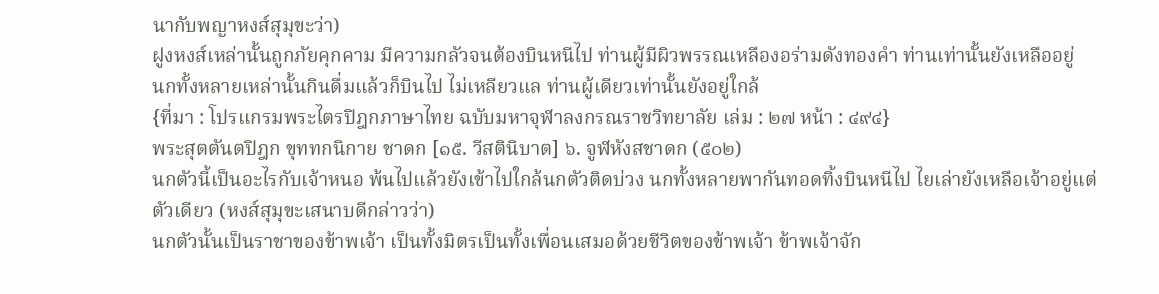นากับพญาหงส์สุมุขะว่า)
ฝูงหงส์เหล่านั้นถูกภัยคุกคาม มีความกลัวจนต้องบินหนีไป ท่านผู้มีผิวพรรณเหลืองอร่ามดังทองคำ ท่านเท่านั้นยังเหลืออยู่
นกทั้งหลายเหล่านั้นกินดื่มแล้วก็บินไป ไม่เหลียวแล ท่านผู้เดียวเท่านั้นยังอยู่ใกล้
{ที่มา : โปรแกรมพระไตรปิฎกภาษาไทย ฉบับมหาจุฬาลงกรณราชวิทยาลัย เล่ม : ๒๗ หน้า : ๔๙๔}
พระสุตตันตปิฎก ขุททกนิกาย ชาดก [๑๕. วีสตินิบาต] ๖. จูฬหังสชาดก (๕๐๒)
นกตัวนี้เป็นอะไรกับเจ้าหนอ พ้นไปแล้วยังเข้าไปใกล้นกตัวติดบ่วง นกทั้งหลายพากันทอดทิ้งบินหนีไป ไยเล่ายังเหลือเจ้าอยู่แต่ตัวเดียว (หงส์สุมุขะเสนาบดีกล่าวว่า)
นกตัวนั้นเป็นราชาของข้าพเจ้า เป็นทั้งมิตรเป็นทั้งเพื่อนเสมอด้วยชีวิตของข้าพเจ้า ข้าพเจ้าจัก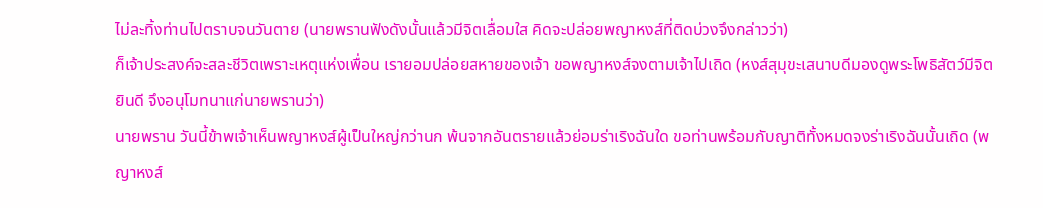ไม่ละทิ้งท่านไปตราบจนวันตาย (นายพรานฟังดังนั้นแล้วมีจิตเลื่อมใส คิดจะปล่อยพญาหงส์ที่ติดบ่วงจึงกล่าวว่า)
ก็เจ้าประสงค์จะสละชีวิตเพราะเหตุแห่งเพื่อน เรายอมปล่อยสหายของเจ้า ขอพญาหงส์จงตามเจ้าไปเถิด (หงส์สุมุขะเสนาบดีมองดูพระโพธิสัตว์มีจิตยินดี จึงอนุโมทนาแก่นายพรานว่า)
นายพราน วันนี้ข้าพเจ้าเห็นพญาหงส์ผู้เป็นใหญ่กว่านก พ้นจากอันตรายแล้วย่อมร่าเริงฉันใด ขอท่านพร้อมกับญาติทั้งหมดจงร่าเริงฉันนั้นเถิด (พญาหงส์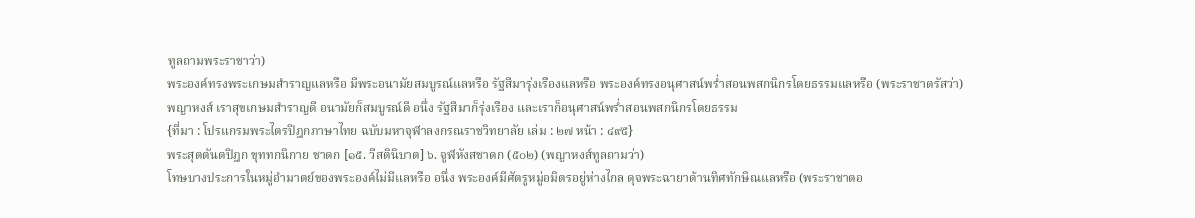ทูลถามพระราชาว่า)
พระองค์ทรงพระเกษมสำราญแลหรือ มีพระอนามัยสมบูรณ์แลหรือ รัฐสีมารุ่งเรืองแลหรือ พระองค์ทรงอนุศาสน์พร่ำสอนพสกนิกรโดยธรรมแลหรือ (พระราชาตรัสว่า)
พญาหงส์ เราสุขเกษมสำราญดี อนามัยก็สมบูรณ์ดี อนึ่ง รัฐสีมาก็รุ่งเรือง และเราก็อนุศาสน์พร่ำสอนพสกนิกรโดยธรรม
{ที่มา : โปรแกรมพระไตรปิฎกภาษาไทย ฉบับมหาจุฬาลงกรณราชวิทยาลัย เล่ม : ๒๗ หน้า : ๔๙๕}
พระสุตตันตปิฎก ขุททกนิกาย ชาดก [๑๕. วีสตินิบาต] ๖. จูฬหังสชาดก (๕๐๒) (พญาหงส์ทูลถามว่า)
โทษบางประการในหมู่อำมาตย์ของพระองค์ไม่มีแลหรือ อนึ่ง พระองค์มีศัตรูหมู่อมิตรอยู่ห่างไกล ดุจพระฉายาด้านทิศทักษิณแลหรือ (พระราชาตอ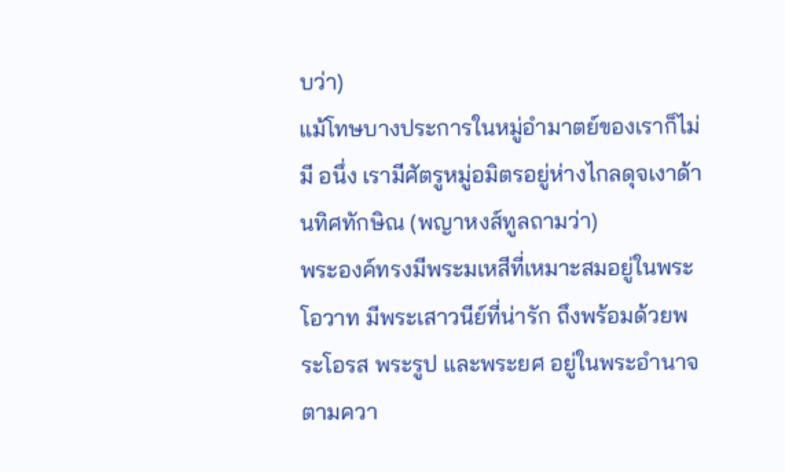บว่า)
แม้โทษบางประการในหมู่อำมาตย์ของเราก็ไม่มี อนึ่ง เรามีศัตรูหมู่อมิตรอยู่ห่างไกลดุจเงาด้านทิศทักษิณ (พญาหงส์ทูลถามว่า)
พระองค์ทรงมีพระมเหสีที่เหมาะสมอยู่ในพระโอวาท มีพระเสาวนีย์ที่น่ารัก ถึงพร้อมด้วยพระโอรส พระรูป และพระยศ อยู่ในพระอำนาจตามควา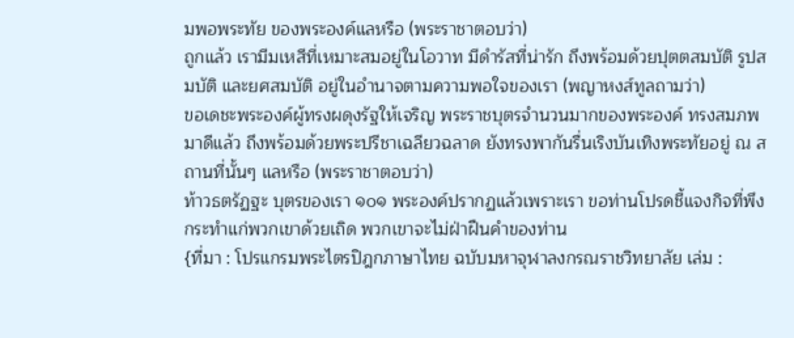มพอพระทัย ของพระองค์แลหรือ (พระราชาตอบว่า)
ถูกแล้ว เรามีมเหสีที่เหมาะสมอยู่ในโอวาท มีดำรัสที่น่ารัก ถึงพร้อมด้วยปุตตสมบัติ รูปสมบัติ และยศสมบัติ อยู่ในอำนาจตามความพอใจของเรา (พญาหงส์ทูลถามว่า)
ขอเดชะพระองค์ผู้ทรงผดุงรัฐให้เจริญ พระราชบุตรจำนวนมากของพระองค์ ทรงสมภพมาดีแล้ว ถึงพร้อมด้วยพระปรีชาเฉลียวฉลาด ยังทรงพากันรื่นเริงบันเทิงพระทัยอยู่ ณ สถานที่นั้นๆ แลหรือ (พระราชาตอบว่า)
ท้าวธตรัฏฐะ บุตรของเรา ๑๐๑ พระองค์ปรากฏแล้วเพราะเรา ขอท่านโปรดชี้แจงกิจที่พึงกระทำแก่พวกเขาด้วยเถิด พวกเขาจะไม่ฝ่าฝืนคำของท่าน
{ที่มา : โปรแกรมพระไตรปิฎกภาษาไทย ฉบับมหาจุฬาลงกรณราชวิทยาลัย เล่ม :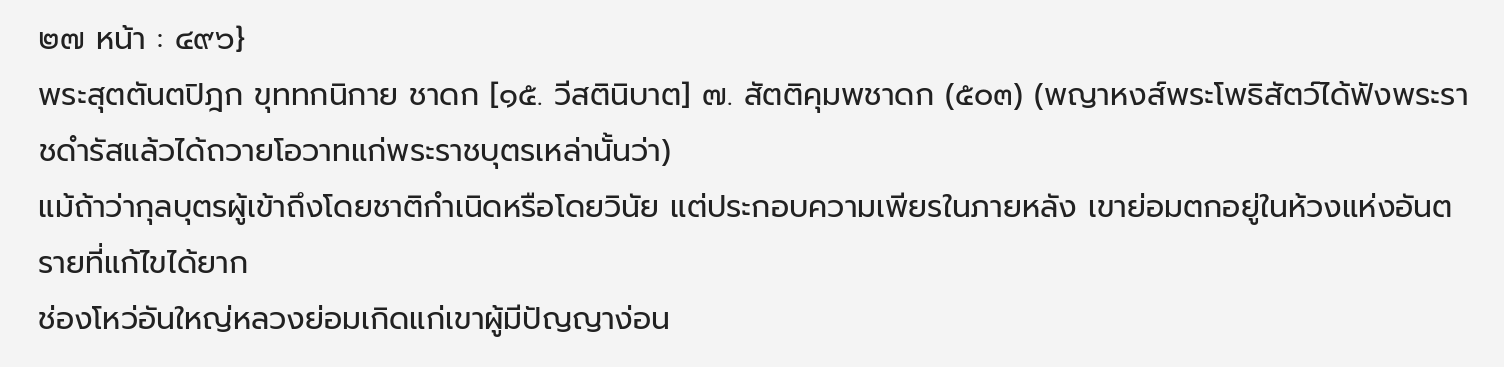๒๗ หน้า : ๔๙๖}
พระสุตตันตปิฎก ขุททกนิกาย ชาดก [๑๕. วีสตินิบาต] ๗. สัตติคุมพชาดก (๕๐๓) (พญาหงส์พระโพธิสัตว์ได้ฟังพระราชดำรัสแล้วได้ถวายโอวาทแก่พระราชบุตรเหล่านั้นว่า)
แม้ถ้าว่ากุลบุตรผู้เข้าถึงโดยชาติกำเนิดหรือโดยวินัย แต่ประกอบความเพียรในภายหลัง เขาย่อมตกอยู่ในห้วงแห่งอันตรายที่แก้ไขได้ยาก
ช่องโหว่อันใหญ่หลวงย่อมเกิดแก่เขาผู้มีปัญญาง่อน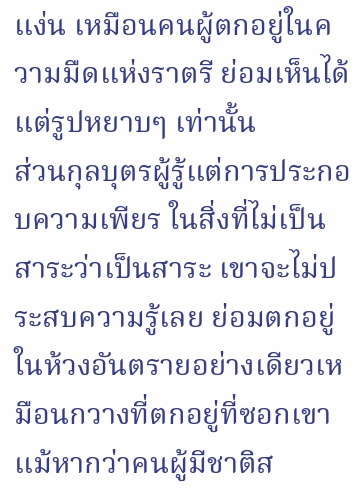แง่น เหมือนคนผู้ตกอยู่ในความมืดแห่งราตรี ย่อมเห็นได้แต่รูปหยาบๆ เท่านั้น
ส่วนกุลบุตรผู้รู้แต่การประกอบความเพียร ในสิ่งที่ไม่เป็นสาระว่าเป็นสาระ เขาจะไม่ประสบความรู้เลย ย่อมตกอยู่ในห้วงอันตรายอย่างเดียวเหมือนกวางที่ตกอยู่ที่ซอกเขา
แม้หากว่าคนผู้มีชาติส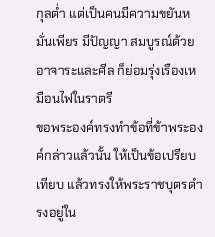กุลต่ำ แต่เป็นคนมีความขยันหมั่นเพียร มีปัญญา สมบูรณ์ด้วยอาจาระและศีล ก็ย่อมรุ่งเรืองเหมือนไฟในราตรี
ขอพระองค์ทรงทำข้อที่ข้าพระองค์กล่าวแล้วนั้น ให้เป็นข้อเปรียบเทียบ แล้วทรงให้พระราชบุตรดำรงอยู่ใน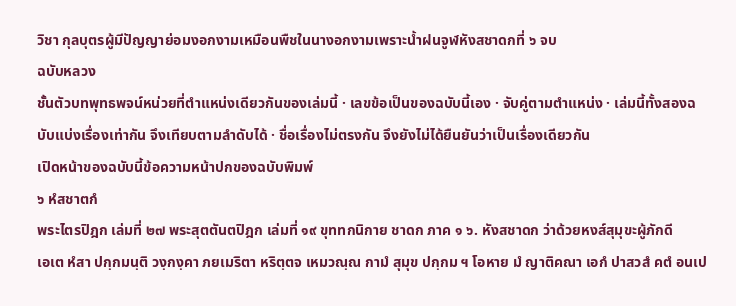วิชา กุลบุตรผู้มีปัญญาย่อมงอกงามเหมือนพืชในนางอกงามเพราะน้ำฝนจูฬหังสชาดกที่ ๖ จบ
ฉบับหลวง
ชั้นตัวบทพุทธพจน์หน่วยที่ตำแหน่งเดียวกันของเล่มนี้ · เลขข้อเป็นของฉบับนี้เอง · จับคู่ตามตำแหน่ง · เล่มนี้ทั้งสองฉบับแบ่งเรื่องเท่ากัน จึงเทียบตามลำดับได้ · ชื่อเรื่องไม่ตรงกัน จึงยังไม่ได้ยืนยันว่าเป็นเรื่องเดียวกัน
เปิดหน้าของฉบับนี้ข้อความหน้าปกของฉบับพิมพ์
๖ หํสชาตกํ
พระไตรปิฎก เล่มที่ ๒๗ พระสุตตันตปิฎก เล่มที่ ๑๙ ขุททกนิกาย ชาดก ภาค ๑ ๖. หังสชาดก ว่าด้วยหงส์สุมุขะผู้ภักดี
เอเต หํสา ปกฺกมนฺติ วงฺกงฺคา ภยเมริตา หริตฺตจ เหมวณฺณ กามํ สุมุข ปกฺกม ฯ โอหาย มํ ญาติคณา เอกํ ปาสวสํ คตํ อนเป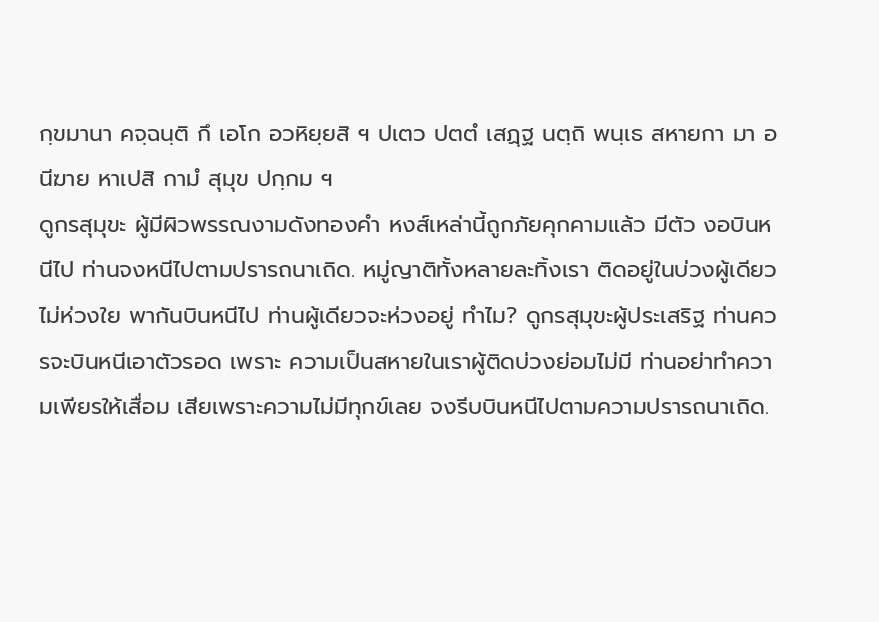กฺขมานา คจฺฉนฺติ กึ เอโก อวหิยฺยสิ ฯ ปเตว ปตตํ เสฏฺฐ นตฺถิ พนฺเธ สหายกา มา อนีฆาย หาเปสิ กามํ สุมุข ปกฺกม ฯ
ดูกรสุมุขะ ผู้มีผิวพรรณงามดังทองคำ หงส์เหล่านี้ถูกภัยคุกคามแล้ว มีตัว งอบินหนีไป ท่านจงหนีไปตามปรารถนาเถิด. หมู่ญาติทั้งหลายละทิ้งเรา ติดอยู่ในบ่วงผู้เดียว ไม่ห่วงใย พากันบินหนีไป ท่านผู้เดียวจะห่วงอยู่ ทำไม? ดูกรสุมุขะผู้ประเสริฐ ท่านควรจะบินหนีเอาตัวรอด เพราะ ความเป็นสหายในเราผู้ติดบ่วงย่อมไม่มี ท่านอย่าทำความเพียรให้เสื่อม เสียเพราะความไม่มีทุกข์เลย จงรีบบินหนีไปตามความปรารถนาเถิด.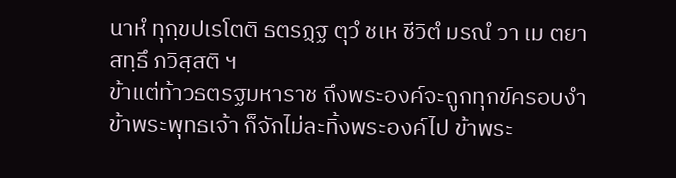นาหํ ทุกฺขปเรโตติ ธตรฏฺฐ ตุวํ ชเห ชีวิตํ มรณํ วา เม ตยา สทฺธึ ภวิสฺสติ ฯ
ข้าแต่ท้าวธตรฐมหาราช ถึงพระองค์จะถูกทุกข์ครอบงำ ข้าพระพุทธเจ้า ก็จักไม่ละทิ้งพระองค์ไป ข้าพระ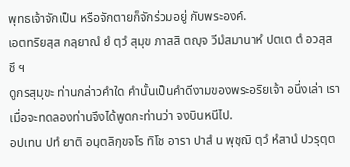พุทธเจ้าจักเป็น หรือจักตายก็จักร่วมอยู่ กับพระองค์.
เอตทริยสฺส กลฺยาณํ ยํ ตฺวํ สุมุข ภาสสิ ตญฺจ วีมํสมานาหํ ปตเต ตํ อวสฺสชึ ฯ
ดูกรสุมุขะ ท่านกล่าวคำใด คำนั้นเป็นคำดีงามของพระอริยเจ้า อนึ่งเล่า เราเมื่อจะทดลองท่านจึงได้พูดกะท่านว่า จงบินหนีไป.
อปเทน ปทํ ยาติ อนฺตลิกฺขจโร ทิโช อารา ปาสํ น พุชฺฌิ ตฺวํ หํสานํ ปวรุตฺต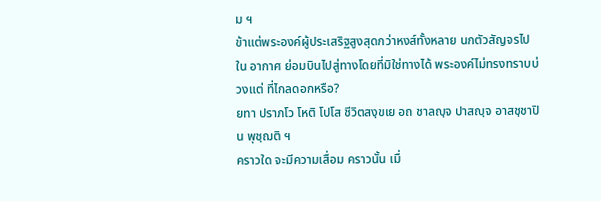ม ฯ
ข้าแต่พระองค์ผู้ประเสริฐสูงสุดกว่าหงส์ทั้งหลาย นกตัวสัญจรไปใน อากาศ ย่อมบินไปสู่ทางโดยที่มิใช่ทางได้ พระองค์ไม่ทรงทราบบ่วงแต่ ที่ไกลดอกหรือ?
ยทา ปราภโว โหติ โปโส ชีวิตสงฺขเย อถ ชาลญฺจ ปาสญฺจ อาสชฺชาปิ น พุชฺฌติ ฯ
คราวใด จะมีความเสื่อม คราวนั้น เมื่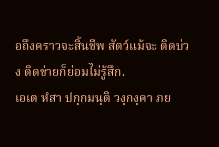อถึงคราวจะสิ้นชีพ สัตว์แม้จะ ติดบ่วง ติดข่ายก็ย่อมไม่รู้สึก.
เอเต หํสา ปกฺกมนฺติ วงฺกงฺคา ภย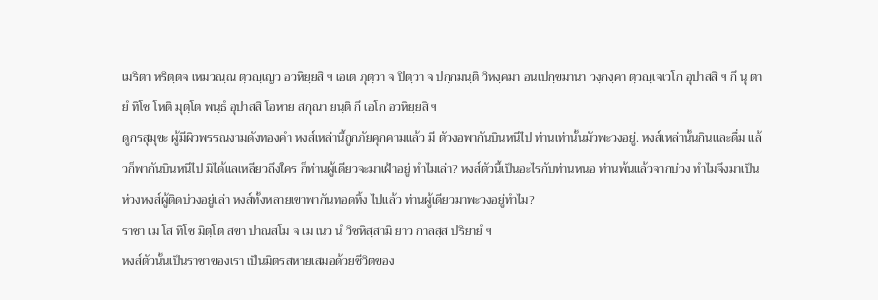เมริตา หริตฺตจ เหมวณฺณ ตฺวญฺเญว อวหิยฺยสิ ฯ เอเต ภุตฺวา จ ปิตฺวา จ ปกฺกมนฺติ วิหงฺคมา อนเปกฺขมานา วงฺกงฺคา ตฺวญฺเจเวโก อุปาสสิ ฯ กึ นุ ตายํ ทิโช โหติ มุตฺโต พนฺธํ อุปาสสิ โอหาย สกุณา ยนฺติ กึ เอโก อวหิยฺยสิ ฯ
ดูกรสุมุขะ ผู้มีผิวพรรณงามดังทองคำ หงส์เหล่านี้ถูกภัยคุกคามแล้ว มี ตัวงอพากันบินหนีไป ท่านเท่านั้นมัวพะวงอยู่. หงส์เหล่านั้นกินและดื่ม แล้วก็พากันบินหนีไป มิได้แลเหลียวถึงใคร ก็ท่านผู้เดียวจะมาเฝ้าอยู่ ทำไมเล่า? หงส์ตัวนี้เป็นอะไรกับท่านหนอ ท่านพ้นแล้วจากบ่วง ทำไมจึงมาเป็นห่วงหงส์ผู้ติดบ่วงอยู่เล่า หงส์ทั้งหลายเขาพากันทอดทิ้ง ไปแล้ว ท่านผู้เดียวมาพะวงอยู่ทำไม?
ราชา เม โส ทิโช มิตฺโต สขา ปาณสโม จ เม เนว นํ วิชหิสฺสามิ ยาว กาลสฺส ปริยายํ ฯ
หงส์ตัวนั้นเป็นราชาของเรา เป็นมิตรสหายเสมอด้วยชีวิตของ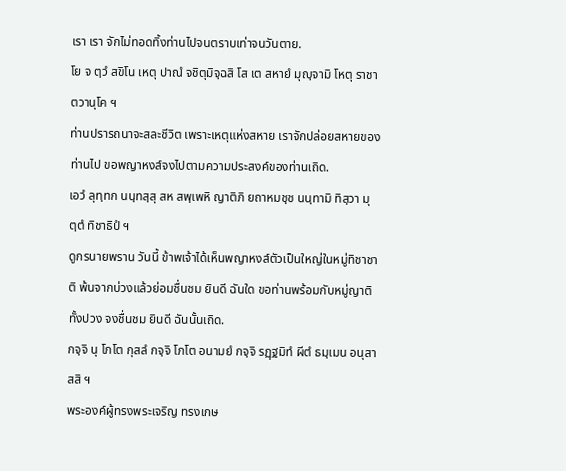เรา เรา จักไม่ทอดทิ้งท่านไปจนตราบเท่าจนวันตาย.
โย จ ตฺวํ สขิโน เหตุ ปาณํ จชิตุมิจฺฉสิ โส เต สหายํ มุญฺจามิ โหตุ ราชา ตวานุโค ฯ
ท่านปรารถนาจะสละชีวิต เพราะเหตุแห่งสหาย เราจักปล่อยสหายของ ท่านไป ขอพญาหงส์จงไปตามความประสงค์ของท่านเถิด.
เอวํ ลุทฺทก นนฺทสฺสุ สห สพฺเพหิ ญาติภิ ยถาหมชฺช นนฺทามิ ทิสฺวา มุตฺตํ ทิชาธิปํ ฯ
ดูกรนายพราน วันนี้ ข้าพเจ้าได้เห็นพญาหงส์ตัวเป็นใหญ่ในหมู่ทิชาชาติ พ้นจากบ่วงแล้วย่อมชื่นชม ยินดี ฉันใด ขอท่านพร้อมกับหมู่ญาติ ทั้งปวง จงชื่นชม ยินดี ฉันนั้นเถิด.
กจฺจิ นุ โภโต กุสลํ กจฺจิ โภโต อนามยํ กจฺจิ รฏฺฐมิทํ ผีตํ ธมฺเมน อนุสาสสิ ฯ
พระองค์ผู้ทรงพระเจริญ ทรงเกษ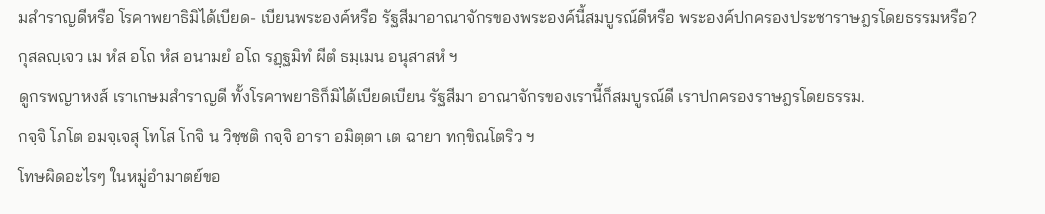มสำราญดีหรือ โรคาพยาธิมิได้เบียด- เบียนพระองค์หรือ รัฐสีมาอาณาจักรของพระองค์นี้สมบูรณ์ดีหรือ พระองค์ปกครองประชาราษฎรโดยธรรมหรือ?
กุสลญฺเจว เม หํส อโถ หํส อนามยํ อโถ รฏฺฐมิทํ ผีตํ ธมฺเมน อนุสาสหํ ฯ
ดูกรพญาหงส์ เราเกษมสำราญดี ทั้งโรคาพยาธิก็มิได้เบียดเบียน รัฐสีมา อาณาจักรของเรานี้ก็สมบูรณ์ดี เราปกครองราษฎรโดยธรรม.
กจฺจิ โภโต อมจฺเจสุ โทโส โกจิ น วิชฺชติ กจฺจิ อารา อมิตฺตา เต ฉายา ทกฺขิณโตริว ฯ
โทษผิดอะไรๆ ในหมู่อำมาตย์ขอ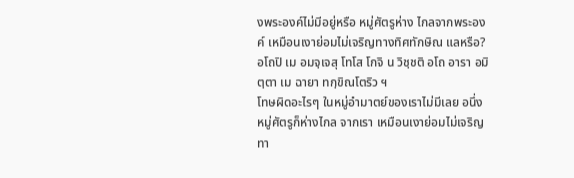งพระองค์ไม่มีอยู่หรือ หมู่ศัตรูห่าง ไกลจากพระองค์ เหมือนเงาย่อมไม่เจริญทางทิศทักษิณ แลหรือ?
อโถปิ เม อมจฺเจสุ โทโส โกจิ น วิชฺชติ อโถ อารา อมิตฺตา เม ฉายา ทกฺขิณโตริว ฯ
โทษผิดอะไรๆ ในหมู่อำมาตย์ของเราไม่มีเลย อนึ่ง หมู่ศัตรูก็ห่างไกล จากเรา เหมือนเงาย่อมไม่เจริญทา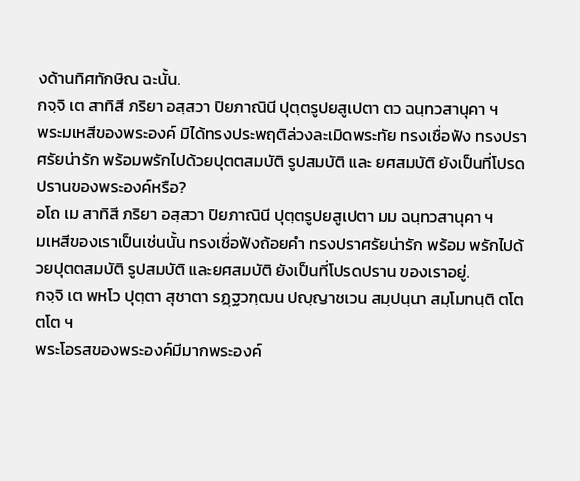งด้านทิศทักษิณ ฉะนั้น.
กจฺจิ เต สาทิสี ภริยา อสฺสวา ปิยภาณินี ปุตฺตรูปยสูเปตา ตว ฉนฺทวสานุคา ฯ
พระมเหสีของพระองค์ มิได้ทรงประพฤติล่วงละเมิดพระทัย ทรงเชื่อฟัง ทรงปราศรัยน่ารัก พร้อมพรักไปด้วยปุตตสมบัติ รูปสมบัติ และ ยศสมบัติ ยังเป็นที่โปรดปรานของพระองค์หรือ?
อโถ เม สาทิสี ภริยา อสฺสวา ปิยภาณินี ปุตฺตรูปยสูเปตา มม ฉนฺทวสานุคา ฯ
มเหสีของเราเป็นเช่นนั้น ทรงเชื่อฟังถ้อยคำ ทรงปราศรัยน่ารัก พร้อม พรักไปด้วยปุตตสมบัติ รูปสมบัติ และยศสมบัติ ยังเป็นที่โปรดปราน ของเราอยู่.
กจฺจิ เต พหโว ปุตฺตา สุชาตา รฏฺฐวฑฺฒน ปญฺญาชเวน สมฺปนฺนา สมฺโมทนฺติ ตโต ตโต ฯ
พระโอรสของพระองค์มีมากพระองค์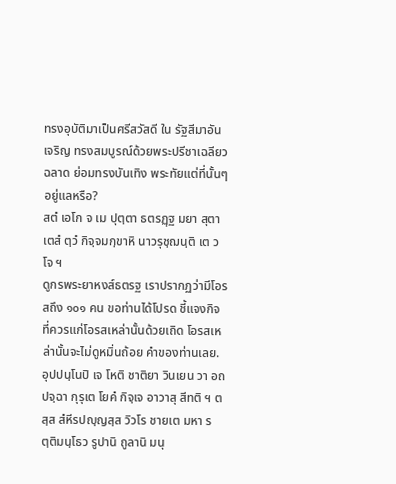ทรงอุบัติมาเป็นศรีสวัสดี ใน รัฐสีมาอันเจริญ ทรงสมบูรณ์ด้วยพระปรีชาเฉลียวฉลาด ย่อมทรงบันเทิง พระทัยแต่ที่นั้นๆ อยู่แลหรือ?
สตํ เอโก จ เม ปุตฺตา ธตรฏฺฐ มยา สุตา เตสํ ตฺวํ กิจฺจมกฺขาหิ นาวรุชฺฌนฺติ เต วโจ ฯ
ดูกรพระยาหงส์ธตรฐ เราปรากฏว่ามีโอรสถึง ๑๐๑ คน ขอท่านได้โปรด ชี้แจงกิจที่ควรแก่โอรสเหล่านั้นด้วยเถิด โอรสเหล่านั้นจะไม่ดูหมิ่นถ้อย คำของท่านเลย.
อุปปนฺโนปิ เจ โหติ ชาติยา วินเยน วา อถ ปจฺฉา กุรุเต โยคํ กิจฺเจ อาวาสุ สีทติ ฯ ตสฺส สํหีรปญฺญสฺส วิวโร ชายเต มหา รตฺติมนฺโธว รูปานิ ถูลานิ มนุ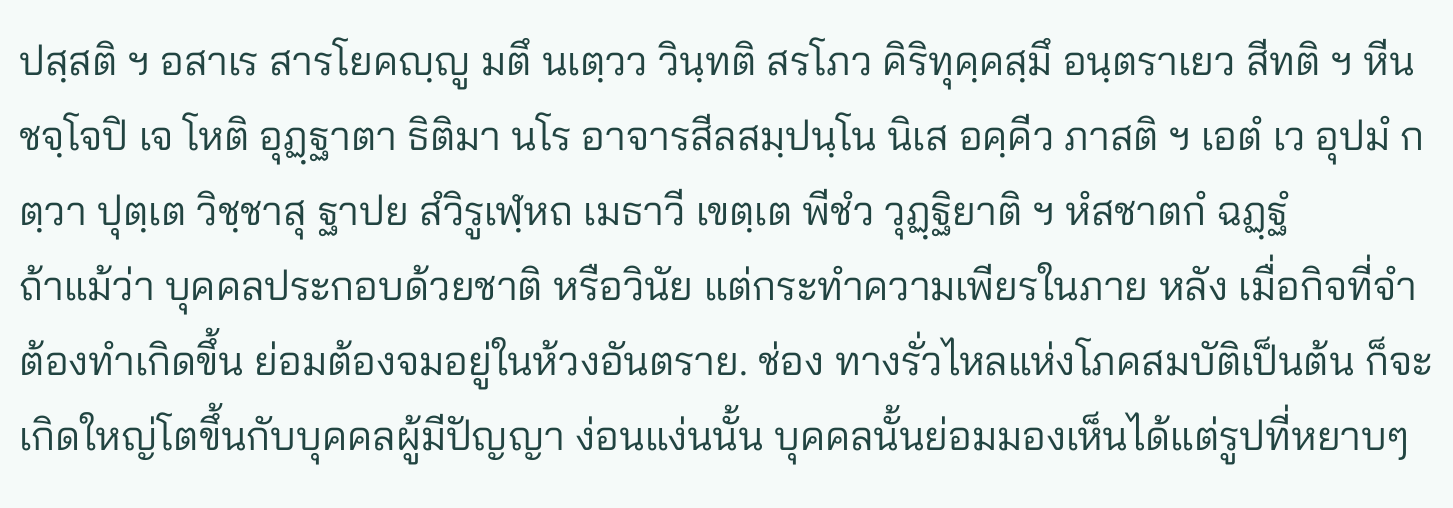ปสฺสติ ฯ อสาเร สารโยคญฺญู มตึ นเตฺวว วินฺทติ สรโภว คิริทุคฺคสฺมึ อนฺตราเยว สีทติ ฯ หีนชจฺโจปิ เจ โหติ อุฏฺฐาตา ธิติมา นโร อาจารสีลสมฺปนฺโน นิเส อคฺคีว ภาสติ ฯ เอตํ เว อุปมํ กตฺวา ปุตฺเต วิชฺชาสุ ฐาปย สํวิรูเฬฺหถ เมธาวี เขตฺเต พีชํว วุฏฺฐิยาติ ฯ หํสชาตกํ ฉฏฺฐํ
ถ้าแม้ว่า บุคคลประกอบด้วยชาติ หรือวินัย แต่กระทำความเพียรในภาย หลัง เมื่อกิจที่จำต้องทำเกิดขึ้น ย่อมต้องจมอยู่ในห้วงอันตราย. ช่อง ทางรั่วไหลแห่งโภคสมบัติเป็นต้น ก็จะเกิดใหญ่โตขึ้นกับบุคคลผู้มีปัญญา ง่อนแง่นนั้น บุคคลนั้นย่อมมองเห็นได้แต่รูปที่หยาบๆ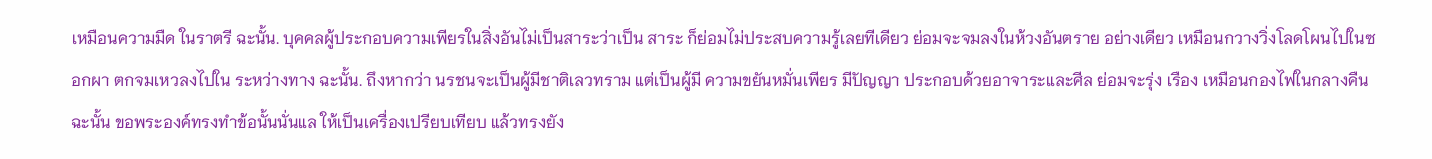เหมือนความมืด ในราตรี ฉะนั้น. บุคคลผู้ประกอบความเพียรในสิ่งอันไม่เป็นสาระว่าเป็น สาระ ก็ย่อมไม่ประสบความรู้เลยทีเดียว ย่อมจะจมลงในห้วงอันตราย อย่างเดียว เหมือนกวางวิ่งโลดโผนไปในซอกผา ตกจมเหวลงไปใน ระหว่างทาง ฉะนั้น. ถึงหากว่า นรชนจะเป็นผู้มีชาติเลวทราม แต่เป็นผู้มี ความขยันหมั่นเพียร มีปัญญา ประกอบด้วยอาจาระและศีล ย่อมจะรุ่ง เรือง เหมือนกองไฟในกลางคืน ฉะนั้น ขอพระองค์ทรงทำข้อนั้นนั่นแล ให้เป็นเครื่องเปรียบเทียบ แล้วทรงยัง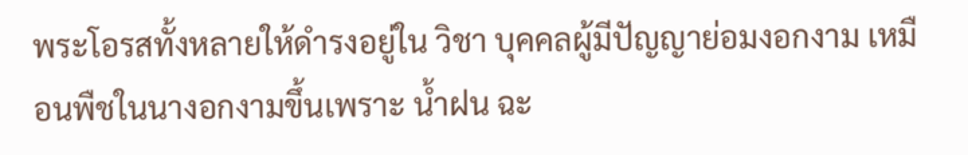พระโอรสทั้งหลายให้ดำรงอยู่ใน วิชา บุคคลผู้มีปัญญาย่อมงอกงาม เหมือนพืชในนางอกงามขึ้นเพราะ น้ำฝน ฉะ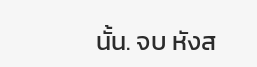นั้น. จบ หังส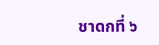ชาดกที่ ๖